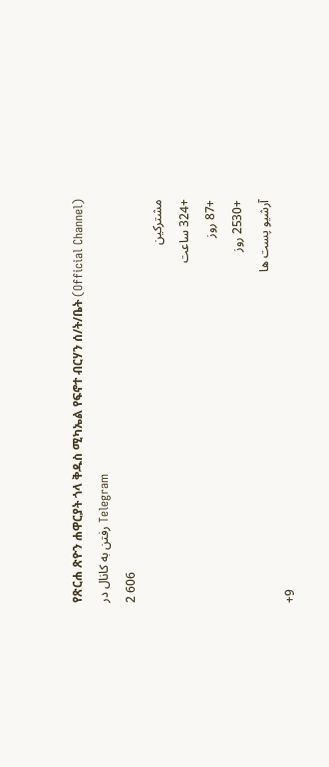የጽርሐ ጽዮን ሐዋርያት ጎላ ቅዱስ ሚካኤል የፍኖተ ብርሃን ሰ/ት/ቤት (Official Channel)
رفتن به کانال در Telegram
2 606
مشترکین
+324 ساعت
+87 روز
+2530 روز
آرشیو پست ها
+9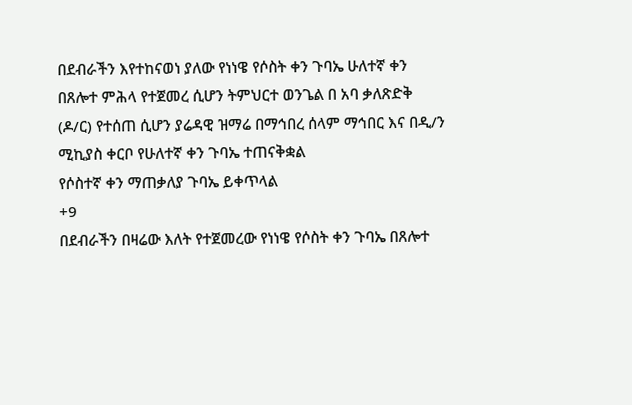በደብራችን እየተከናወነ ያለው የነነዌ የሶስት ቀን ጉባኤ ሁለተኛ ቀን በጸሎተ ምሕላ የተጀመረ ሲሆን ትምህርተ ወንጌል በ አባ ቃለጽድቅ (ዶ/ር) የተሰጠ ሲሆን ያሬዳዊ ዝማሬ በማኅበረ ሰላም ማኅበር እና በዲ/ን ሚኪያስ ቀርቦ የሁለተኛ ቀን ጉባኤ ተጠናቅቋል
የሶስተኛ ቀን ማጠቃለያ ጉባኤ ይቀጥላል
+9
በደብራችን በዛሬው እለት የተጀመረው የነነዌ የሶስት ቀን ጉባኤ በጸሎተ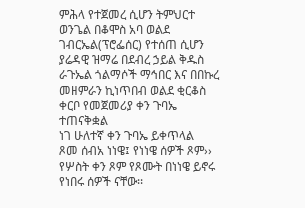ምሕላ የተጀመረ ሲሆን ትምህርተ ወንጌል በቆሞስ አባ ወልደ ገብርኤል(ፕሮፌሰር) የተሰጠ ሲሆን ያሬዳዊ ዝማሬ በደብረ ኃይል ቅዱስ ራጉኤል ጎልማሶች ማኅበር እና በበኩረ መዘምራን ኪነጥበብ ወልደ ቂርቆስ ቀርቦ የመጀመሪያ ቀን ጉባኤ ተጠናቅቋል
ነገ ሁለተኛ ቀን ጉባኤ ይቀጥላል
ጾመ ሰብአ ነነዌ፤ የነነዌ ሰዎች ጾም›› የሦስት ቀን ጾም የጾሙት በነነዌ ይኖሩ የነበሩ ሰዎች ናቸው፡፡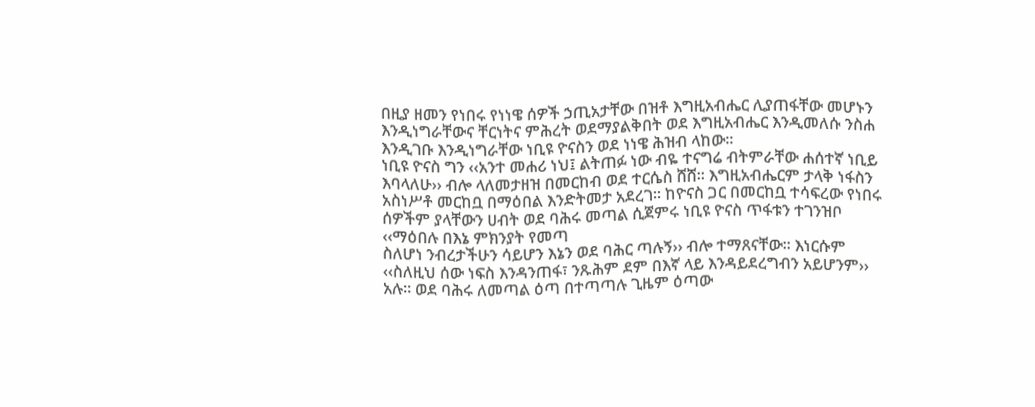በዚያ ዘመን የነበሩ የነነዌ ሰዎች ኃጢአታቸው በዝቶ እግዚአብሔር ሊያጠፋቸው መሆኑን እንዲነግራቸውና ቸርነትና ምሕረት ወደማያልቅበት ወደ እግዚአብሔር እንዲመለሱ ንስሐ እንዲገቡ እንዲነግራቸው ነቢዩ ዮናስን ወደ ነነዌ ሕዝብ ላከው።
ነቢዩ ዮናስ ግን ‹‹አንተ መሐሪ ነህ፤ ልትጠፉ ነው ብዬ ተናግሬ ብትምራቸው ሐሰተኛ ነቢይ እባላለሁ›› ብሎ ላለመታዘዝ በመርከብ ወደ ተርሴስ ሸሸ፡፡ እግዚአብሔርም ታላቅ ነፋስን አስነሥቶ መርከቧ በማዕበል እንድትመታ አደረገ፡፡ ከዮናስ ጋር በመርከቧ ተሳፍረው የነበሩ ሰዎችም ያላቸውን ሀብት ወደ ባሕሩ መጣል ሲጀምሩ ነቢዩ ዮናስ ጥፋቱን ተገንዝቦ ‹‹ማዕበሉ በእኔ ምክንያት የመጣ
ስለሆነ ንብረታችሁን ሳይሆን እኔን ወደ ባሕር ጣሉኝ›› ብሎ ተማጸናቸው፡፡ እነርሱም ‹‹ስለዚህ ሰው ነፍስ እንዳንጠፋ፣ ንጹሕም ደም በእኛ ላይ እንዳይደረግብን አይሆንም›› አሉ፡፡ ወደ ባሕሩ ለመጣል ዕጣ በተጣጣሉ ጊዜም ዕጣው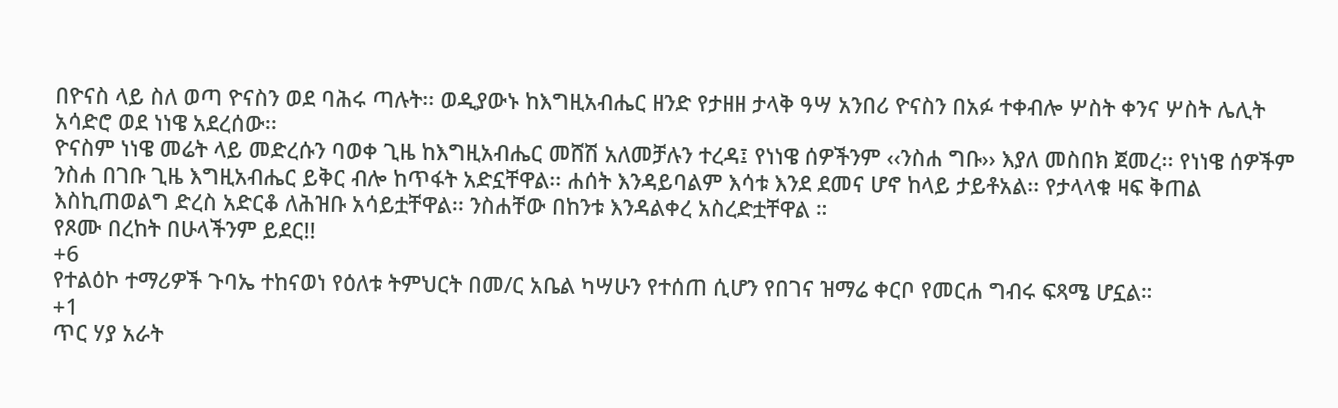በዮናስ ላይ ስለ ወጣ ዮናስን ወደ ባሕሩ ጣሉት፡፡ ወዲያውኑ ከእግዚአብሔር ዘንድ የታዘዘ ታላቅ ዓሣ አንበሪ ዮናስን በአፉ ተቀብሎ ሦስት ቀንና ሦስት ሌሊት አሳድሮ ወደ ነነዌ አደረሰው፡፡
ዮናስም ነነዌ መሬት ላይ መድረሱን ባወቀ ጊዜ ከእግዚአብሔር መሸሽ አለመቻሉን ተረዳ፤ የነነዌ ሰዎችንም ‹‹ንስሐ ግቡ›› እያለ መስበክ ጀመረ፡፡ የነነዌ ሰዎችም ንስሐ በገቡ ጊዜ እግዚአብሔር ይቅር ብሎ ከጥፋት አድኗቸዋል፡፡ ሐሰት እንዳይባልም እሳቱ እንደ ደመና ሆኖ ከላይ ታይቶአል፡፡ የታላላቁ ዛፍ ቅጠል እስኪጠወልግ ድረስ አድርቆ ለሕዝቡ አሳይቷቸዋል፡፡ ንስሐቸው በከንቱ እንዳልቀረ አስረድቷቸዋል ።
የጾሙ በረከት በሁላችንም ይደር!!
+6
የተልዕኮ ተማሪዎች ጉባኤ ተከናወነ የዕለቱ ትምህርት በመ/ር አቤል ካሣሁን የተሰጠ ሲሆን የበገና ዝማሬ ቀርቦ የመርሐ ግብሩ ፍጻሜ ሆኗል።
+1
ጥር ሃያ አራት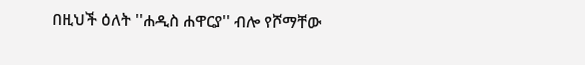በዚህች ዕለት ''ሐዲስ ሐዋርያ'' ብሎ የሾማቸው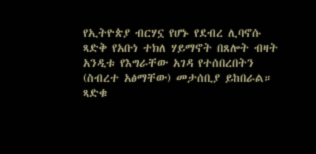የኢትዮጵያ ብርሃኗ የሆኑ የደብረ ሊባኖሱ ጻድቅ የአቡነ ተክለ ሃይማኖት በጸሎት ብዛት አንዲቱ የእግራቸው አገዳ የተሰበረበትን (ስብረተ አፅማቸው) መታሰቢያ ይከበራል።
ጻድቁ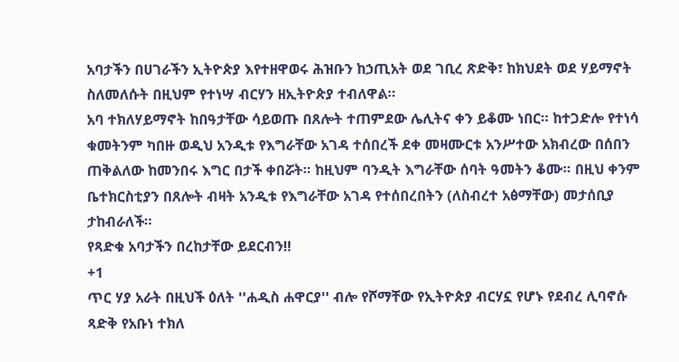አባታችን በሀገራችን ኢትዮጵያ እየተዘዋወሩ ሕዝቡን ከኃጢአት ወደ ገቢረ ጽድቅ፣ ከክህደት ወደ ሃይማኖት ስለመለሱት በዚህም የተነሣ ብርሃን ዘኢትዮጵያ ተብለዋል፡፡
አባ ተክለሃይማኖት ከበዓታቸው ሳይወጡ በጸሎት ተጠምደው ሌሊትና ቀን ይቆሙ ነበር። ከተጋድሎ የተነሳ ቁመትንም ካበዙ ወዲህ አንዲቱ የእግራቸው አገዳ ተሰበረች ደቀ መዛሙርቱ አንሥተው አክብረው በሰበን ጠቅልለው ከመንበሩ እግር በታች ቀበሯት። ከዚህም ባንዲት እግራቸው ሰባት ዓመትን ቆሙ። በዚህ ቀንም ቤተክርስቲያን በጸሎት ብዛት አንዲቱ የእግራቸው አገዳ የተሰበረበትን (ለስብረተ አፅማቸው) መታሰቢያ ታከብራለች።
የጻድቁ አባታችን በረከታቸው ይደርብን!!
+1
ጥር ሃያ አራት በዚህች ዕለት ''ሐዲስ ሐዋርያ'' ብሎ የሾማቸው የኢትዮጵያ ብርሃኗ የሆኑ የደብረ ሊባኖሱ ጻድቅ የአቡነ ተክለ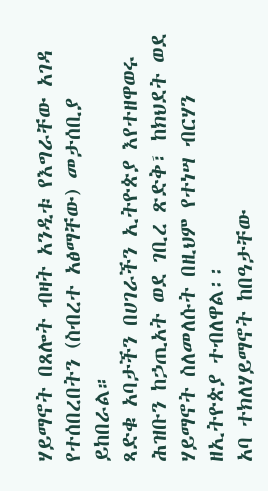ሃይማኖት በጸሎት ብዛት አንዲቱ የእግራቸው አገዳ የተሰበረበትን (ስብረተ አፅማቸው) መታሰቢያ ይከበራል።
ጻድቁ አባታችን በሀገራችን ኢትዮጵያ እየተዘዋወሩ ሕዝቡን ከኃጢአት ወደ ገቢረ ጽድቅ፣ ከክህደት ወደ ሃይማኖት ስለመለሱት በዚህም የተነሣ ብርሃን ዘኢትዮጵያ ተብለዋል፡፡
አባ ተክለሃይማኖት ከበዓታቸው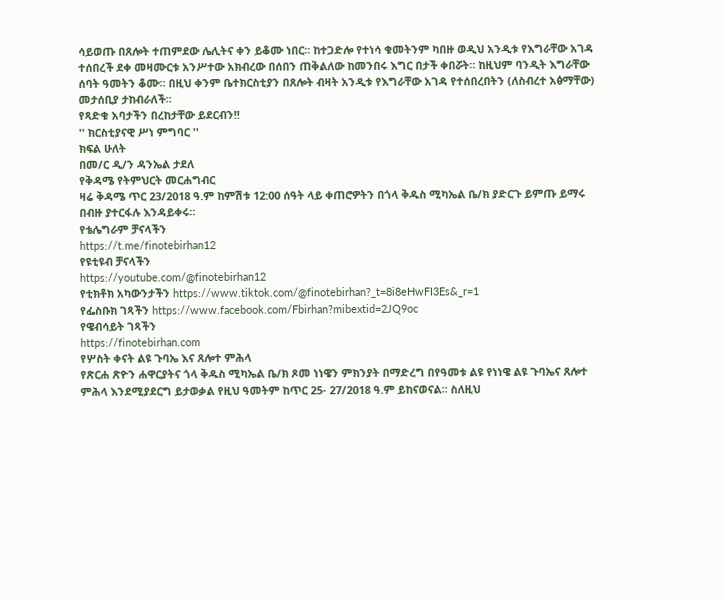ሳይወጡ በጸሎት ተጠምደው ሌሊትና ቀን ይቆሙ ነበር። ከተጋድሎ የተነሳ ቁመትንም ካበዙ ወዲህ አንዲቱ የእግራቸው አገዳ ተሰበረች ደቀ መዛሙርቱ አንሥተው አክብረው በሰበን ጠቅልለው ከመንበሩ እግር በታች ቀበሯት። ከዚህም ባንዲት እግራቸው ሰባት ዓመትን ቆሙ። በዚህ ቀንም ቤተክርስቲያን በጸሎት ብዛት አንዲቱ የእግራቸው አገዳ የተሰበረበትን (ለስብረተ አፅማቸው) መታሰቢያ ታከብራለች።
የጻድቁ አባታችን በረከታቸው ይደርብን!!
'' ክርስቲያናዊ ሥነ ምግባር ''
ክፍል ሁለት
በመ/ር ዲ/ን ዳንኤል ታደለ
የቅዳሜ የትምህርት መርሐግብር
ዛሬ ቅዳሜ ጥር 23/2018 ዓ.ም ከምሽቱ 12:00 ሰዓት ላይ ቀጠሮዎትን በጎላ ቅዱስ ሚካኤል ቤ/ክ ያድርጉ ይምጡ ይማሩ በብዙ ያተርፋሉ እንዳይቀሩ።
የቴሌግራም ቻናላችን
https://t.me/finotebirhan12
የዩቲዩብ ቻናላችን
https://youtube.com/@finotebirhan12
የቲክቶክ አካውንታችን https://www.tiktok.com/@finotebirhan?_t=8i8eHwFI3Es&_r=1
የፌስቡክ ገጻችን https://www.facebook.com/Fbirhan?mibextid=2JQ9oc
የዌብሳይት ገጻችን
https://finotebirhan.com
የሦስት ቀናት ልዩ ጉባኤ እና ጸሎተ ምሕላ
የጽርሐ ጽዮን ሐዋርያትና ጎላ ቅዱስ ሚካኤል ቤ/ክ ጾመ ነነዌን ምክንያት በማድረግ በየዓመቱ ልዩ የነነዌ ልዩ ጉባኤና ጸሎተ ምሕላ እንደሚያደርግ ይታወቃል የዚህ ዓመትም ከጥር 25- 27/2018 ዓ.ም ይከናወናል። ስለዚህ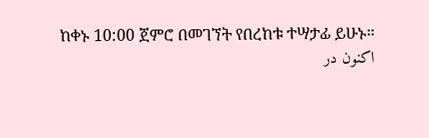ከቀኑ 10:00 ጀምሮ በመገኘት የበረከቱ ተሣታፊ ይሁኑ።
اکنون در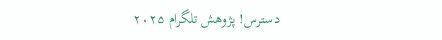دسترس! پژوهش تلگرام ۲۰۲۵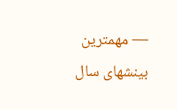— مهمترین بینشهای سال